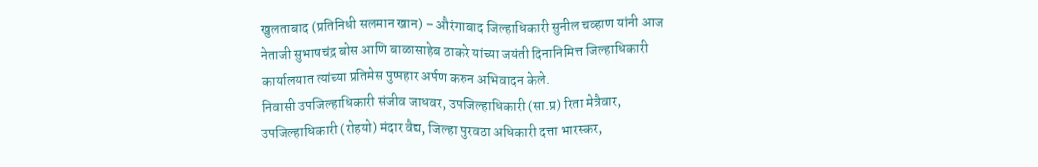खुलताबाद (प्रतिनिधी सलमान खान) – औरंगाबाद जिल्हाधिकारी सुनील चव्हाण यांनी आज नेताजी सुभाषचंद्र बोस आणि बाळासाहेब ठाकरे यांच्या जयंती दिनानिमित्त जिल्हाधिकारी कार्यालयात त्यांच्या प्रतिमेस पुष्पहार अर्पण करुन अभिवादन केले.
निवासी उपजिल्हाधिकारी संजीव जाधवर, उपजिल्हाधिकारी (सा.प्र) रिता मेत्रैवार, उपजिल्हाधिकारी (रोहयो) मंदार वैद्य, जिल्हा पुरवठा अधिकारी दत्ता भारस्कर,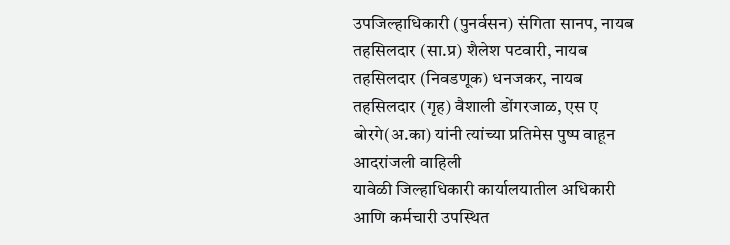उपजिल्हाधिकारी (पुनर्वसन) संगिता सानप, नायब तहसिलदार (सा.प्र) शैलेश पटवारी, नायब तहसिलदार (निवडणूक) धनजकर, नायब तहसिलदार (गृह) वैशाली डोंगरजाळ, एस ए बोरगे(अ.का) यांनी त्यांच्या प्रतिमेस पुष्प वाहून आदरांजली वाहिली
यावेळी जिल्हाधिकारी कार्यालयातील अधिकारी आणि कर्मचारी उपस्थित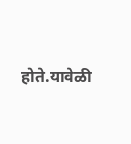होते.यावेळी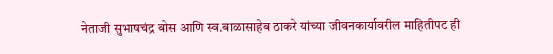नेताजी सुभाषचंद्र बोस आणि स्व.बाळासाहेब ठाकरे यांच्या जीवनकार्यावरील माहितीपट ही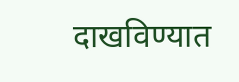दाखविण्यात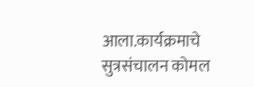आला.कार्यक्रमाचे सुत्रसंचालन कोमल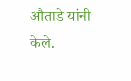औताडे यांनी केले.